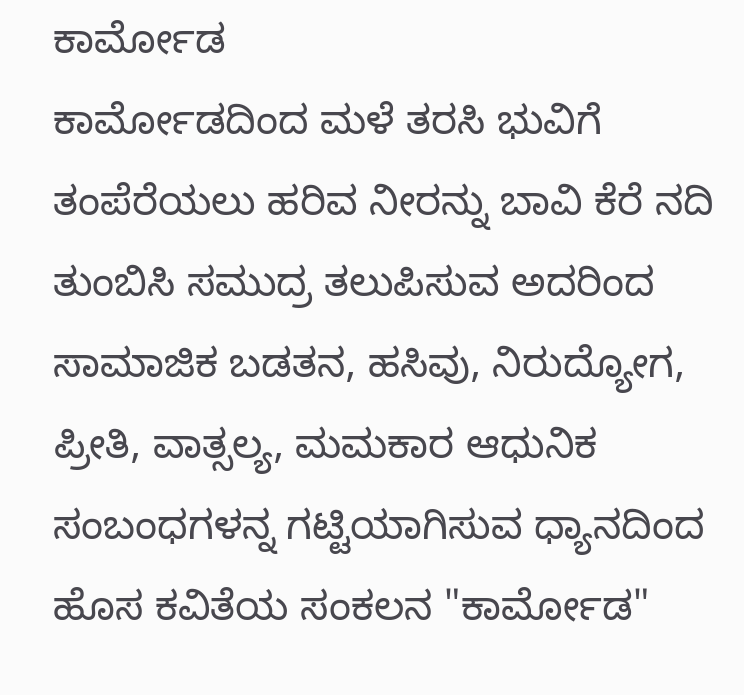ಕಾರ್ಮೋಡ
ಕಾರ್ಮೋಡದಿಂದ ಮಳೆ ತರಸಿ ಭುವಿಗೆ ತಂಪೆರೆಯಲು ಹರಿವ ನೀರನ್ನು ಬಾವಿ ಕೆರೆ ನದಿ ತುಂಬಿಸಿ ಸಮುದ್ರ ತಲುಪಿಸುವ ಅದರಿಂದ ಸಾಮಾಜಿಕ ಬಡತನ, ಹಸಿವು, ನಿರುದ್ಯೋಗ, ಪ್ರೀತಿ, ವಾತ್ಸಲ್ಯ, ಮಮಕಾರ ಆಧುನಿಕ ಸಂಬಂಧಗಳನ್ನ ಗಟ್ಟಿಯಾಗಿಸುವ ಧ್ಯಾನದಿಂದ ಹೊಸ ಕವಿತೆಯ ಸಂಕಲನ "ಕಾರ್ಮೋಡ"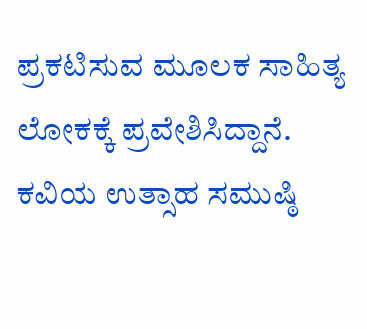ಪ್ರಕಟಿಸುವ ಮೂಲಕ ಸಾಹಿತ್ಯ ಲೋಕಕ್ಕೆ ಪ್ರವೇಶಿಸಿದ್ದಾನೆ. ಕವಿಯ ಉತ್ಸಾಹ ಸಮುಷ್ಠಿ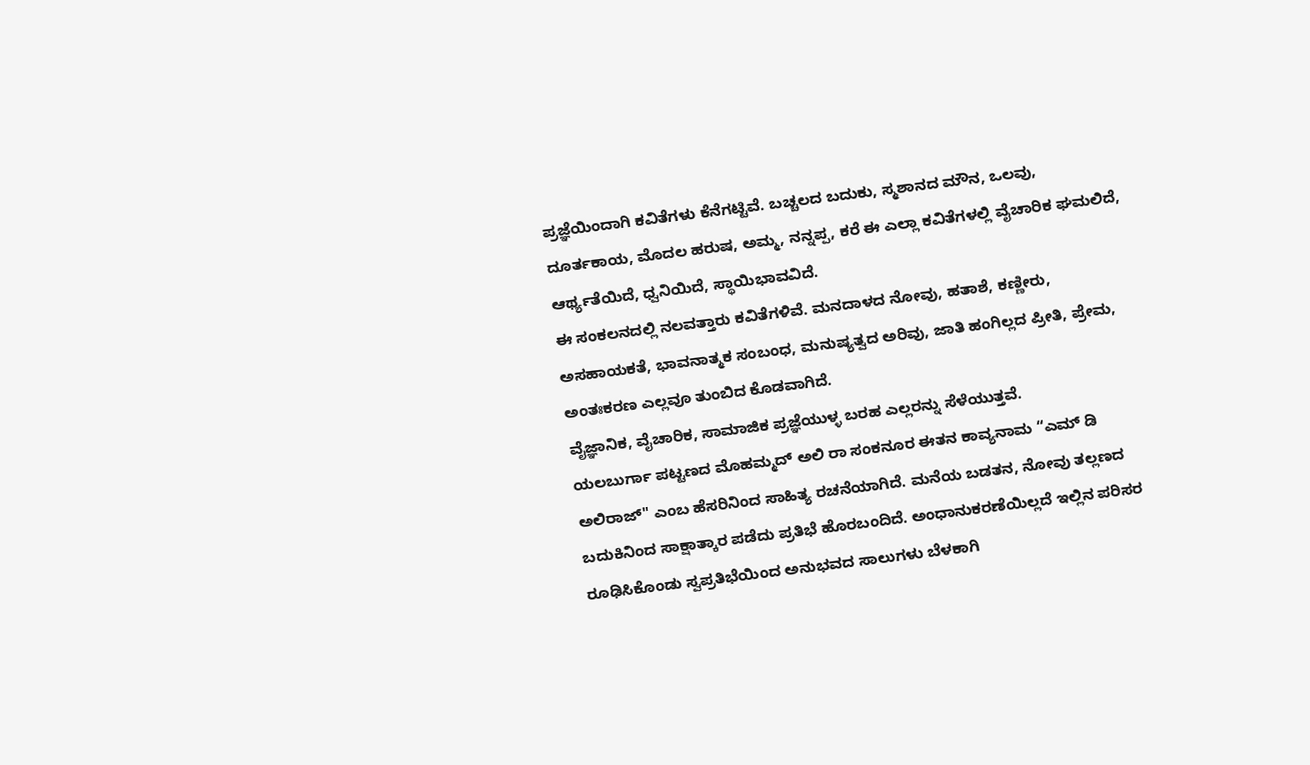ಪ್ರಜ್ಞೆಯಿಂದಾಗಿ ಕವಿತೆಗಳು ಕೆನೆಗಟ್ಟಿವೆ. ಬಚ್ಚಲದ ಬದುಕು, ಸ್ಮಶಾನದ ಮೌನ, ಒಲವು, ದೂರ್ತಕಾಯ, ಮೊದಲ ಹರುಷ, ಅಮ್ಮ, ನನ್ನಪ್ಪ, ಕರೆ ಈ ಎಲ್ಲಾ ಕವಿತೆಗಳಲ್ಲಿ ವೈಚಾರಿಕ ಘಮಲಿದೆ, ಆರ್ಥ್ಯತೆಯಿದೆ, ಧ್ವನಿಯಿದೆ, ಸ್ಥಾಯಿಭಾವವಿದೆ.
ಈ ಸಂಕಲನದಲ್ಲಿ ನಲವತ್ತಾರು ಕವಿತೆಗಳಿವೆ. ಮನದಾಳದ ನೋವು, ಹತಾಶೆ, ಕಣ್ಣೀರು, ಅಸಹಾಯಕತೆ, ಭಾವನಾತ್ಮಕ ಸಂಬಂಧ, ಮನುಷ್ಯತ್ವದ ಅರಿವು, ಜಾತಿ ಹಂಗಿಲ್ಲದ ಪ್ರೀತಿ, ಪ್ರೇಮ, ಅಂತಃಕರಣ ಎಲ್ಲವೂ ತುಂಬಿದ ಕೊಡವಾಗಿದೆ.
ವೈಜ್ಞಾನಿಕ, ವೈಚಾರಿಕ, ಸಾಮಾಜಿಕ ಪ್ರಜ್ಞೆಯುಳ್ಳ ಬರಹ ಎಲ್ಲರನ್ನು ಸೆಳೆಯುತ್ತವೆ.
ಯಲಬುರ್ಗಾ ಪಟ್ಟಣದ ಮೊಹಮ್ಮದ್ ಅಲಿ ರಾ ಸಂಕನೂರ ಈತನ ಕಾವ್ಯನಾಮ “ಎಮ್ ಡಿ ಅಲಿರಾಜ್" ಎಂಬ ಹೆಸರಿನಿಂದ ಸಾಹಿತ್ಯ ರಚನೆಯಾಗಿದೆ. ಮನೆಯ ಬಡತನ, ನೋವು ತಲ್ಲಣದ ಬದುಕಿನಿಂದ ಸಾಕ್ಷಾತ್ಕಾರ ಪಡೆದು ಪ್ರತಿಭೆ ಹೊರಬಂದಿದೆ. ಅಂಧಾನುಕರಣೆಯಿಲ್ಲದೆ ಇಲ್ಲಿನ ಪರಿಸರ ರೂಢಿಸಿಕೊಂಡು ಸ್ವಪ್ರತಿಭೆಯಿಂದ ಅನುಭವದ ಸಾಲುಗಳು ಬೆಳಕಾಗಿ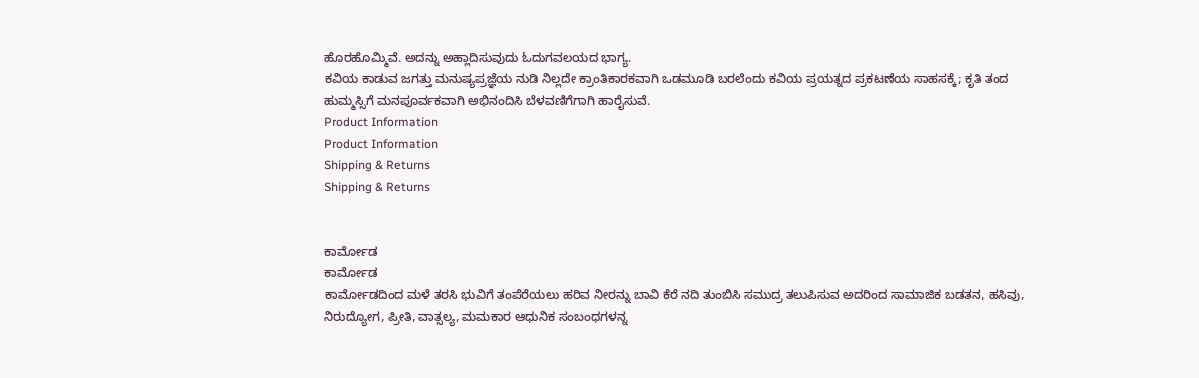ಹೊರಹೊಮ್ಮಿವೆ. ಅದನ್ನು ಅಹ್ಲಾದಿಸುವುದು ಓದುಗವಲಯದ ಭಾಗ್ಯ.
ಕವಿಯ ಕಾಡುವ ಜಗತ್ತು ಮನುಷ್ಯಪ್ರಜ್ಞೆಯ ನುಡಿ ನಿಲ್ಲದೇ ಕ್ರಾಂತಿಕಾರಕವಾಗಿ ಒಡಮೂಡಿ ಬರಲೆಂದು ಕವಿಯ ಪ್ರಯತ್ನದ ಪ್ರಕಟಣೆಯ ಸಾಹಸಕ್ಕೆ; ಕೃತಿ ತಂದ ಹುಮ್ಮಸ್ಸಿಗೆ ಮನಪೂರ್ವಕವಾಗಿ ಅಭಿನಂದಿಸಿ ಬೆಳವಣಿಗೆಗಾಗಿ ಹಾರೈಸುವೆ.
Product Information
Product Information
Shipping & Returns
Shipping & Returns


ಕಾರ್ಮೋಡ
ಕಾರ್ಮೋಡ
ಕಾರ್ಮೋಡದಿಂದ ಮಳೆ ತರಸಿ ಭುವಿಗೆ ತಂಪೆರೆಯಲು ಹರಿವ ನೀರನ್ನು ಬಾವಿ ಕೆರೆ ನದಿ ತುಂಬಿಸಿ ಸಮುದ್ರ ತಲುಪಿಸುವ ಅದರಿಂದ ಸಾಮಾಜಿಕ ಬಡತನ, ಹಸಿವು, ನಿರುದ್ಯೋಗ, ಪ್ರೀತಿ, ವಾತ್ಸಲ್ಯ, ಮಮಕಾರ ಆಧುನಿಕ ಸಂಬಂಧಗಳನ್ನ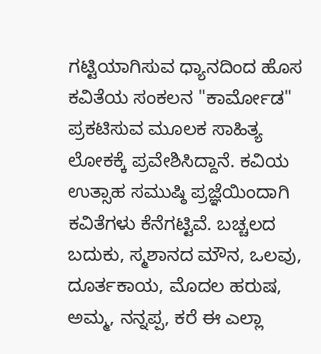ಗಟ್ಟಿಯಾಗಿಸುವ ಧ್ಯಾನದಿಂದ ಹೊಸ ಕವಿತೆಯ ಸಂಕಲನ "ಕಾರ್ಮೋಡ" ಪ್ರಕಟಿಸುವ ಮೂಲಕ ಸಾಹಿತ್ಯ ಲೋಕಕ್ಕೆ ಪ್ರವೇಶಿಸಿದ್ದಾನೆ. ಕವಿಯ ಉತ್ಸಾಹ ಸಮುಷ್ಠಿ ಪ್ರಜ್ಞೆಯಿಂದಾಗಿ ಕವಿತೆಗಳು ಕೆನೆಗಟ್ಟಿವೆ. ಬಚ್ಚಲದ ಬದುಕು, ಸ್ಮಶಾನದ ಮೌನ, ಒಲವು, ದೂರ್ತಕಾಯ, ಮೊದಲ ಹರುಷ, ಅಮ್ಮ, ನನ್ನಪ್ಪ, ಕರೆ ಈ ಎಲ್ಲಾ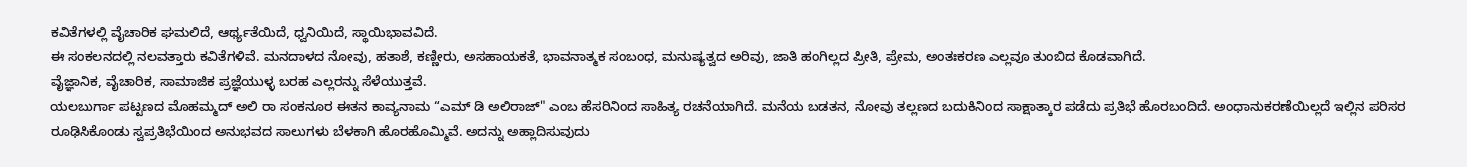ಕವಿತೆಗಳಲ್ಲಿ ವೈಚಾರಿಕ ಘಮಲಿದೆ, ಆರ್ಥ್ಯತೆಯಿದೆ, ಧ್ವನಿಯಿದೆ, ಸ್ಥಾಯಿಭಾವವಿದೆ.
ಈ ಸಂಕಲನದಲ್ಲಿ ನಲವತ್ತಾರು ಕವಿತೆಗಳಿವೆ. ಮನದಾಳದ ನೋವು, ಹತಾಶೆ, ಕಣ್ಣೀರು, ಅಸಹಾಯಕತೆ, ಭಾವನಾತ್ಮಕ ಸಂಬಂಧ, ಮನುಷ್ಯತ್ವದ ಅರಿವು, ಜಾತಿ ಹಂಗಿಲ್ಲದ ಪ್ರೀತಿ, ಪ್ರೇಮ, ಅಂತಃಕರಣ ಎಲ್ಲವೂ ತುಂಬಿದ ಕೊಡವಾಗಿದೆ.
ವೈಜ್ಞಾನಿಕ, ವೈಚಾರಿಕ, ಸಾಮಾಜಿಕ ಪ್ರಜ್ಞೆಯುಳ್ಳ ಬರಹ ಎಲ್ಲರನ್ನು ಸೆಳೆಯುತ್ತವೆ.
ಯಲಬುರ್ಗಾ ಪಟ್ಟಣದ ಮೊಹಮ್ಮದ್ ಅಲಿ ರಾ ಸಂಕನೂರ ಈತನ ಕಾವ್ಯನಾಮ “ಎಮ್ ಡಿ ಅಲಿರಾಜ್" ಎಂಬ ಹೆಸರಿನಿಂದ ಸಾಹಿತ್ಯ ರಚನೆಯಾಗಿದೆ. ಮನೆಯ ಬಡತನ, ನೋವು ತಲ್ಲಣದ ಬದುಕಿನಿಂದ ಸಾಕ್ಷಾತ್ಕಾರ ಪಡೆದು ಪ್ರತಿಭೆ ಹೊರಬಂದಿದೆ. ಅಂಧಾನುಕರಣೆಯಿಲ್ಲದೆ ಇಲ್ಲಿನ ಪರಿಸರ ರೂಢಿಸಿಕೊಂಡು ಸ್ವಪ್ರತಿಭೆಯಿಂದ ಅನುಭವದ ಸಾಲುಗಳು ಬೆಳಕಾಗಿ ಹೊರಹೊಮ್ಮಿವೆ. ಅದನ್ನು ಅಹ್ಲಾದಿಸುವುದು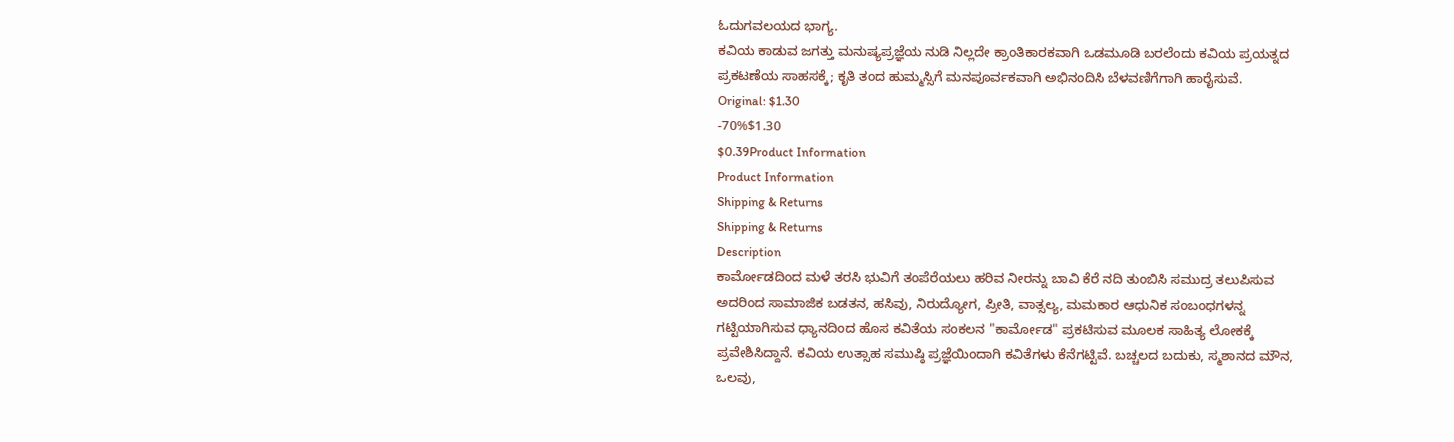ಓದುಗವಲಯದ ಭಾಗ್ಯ.
ಕವಿಯ ಕಾಡುವ ಜಗತ್ತು ಮನುಷ್ಯಪ್ರಜ್ಞೆಯ ನುಡಿ ನಿಲ್ಲದೇ ಕ್ರಾಂತಿಕಾರಕವಾಗಿ ಒಡಮೂಡಿ ಬರಲೆಂದು ಕವಿಯ ಪ್ರಯತ್ನದ ಪ್ರಕಟಣೆಯ ಸಾಹಸಕ್ಕೆ; ಕೃತಿ ತಂದ ಹುಮ್ಮಸ್ಸಿಗೆ ಮನಪೂರ್ವಕವಾಗಿ ಅಭಿನಂದಿಸಿ ಬೆಳವಣಿಗೆಗಾಗಿ ಹಾರೈಸುವೆ.
Original: $1.30
-70%$1.30
$0.39Product Information
Product Information
Shipping & Returns
Shipping & Returns
Description
ಕಾರ್ಮೋಡದಿಂದ ಮಳೆ ತರಸಿ ಭುವಿಗೆ ತಂಪೆರೆಯಲು ಹರಿವ ನೀರನ್ನು ಬಾವಿ ಕೆರೆ ನದಿ ತುಂಬಿಸಿ ಸಮುದ್ರ ತಲುಪಿಸುವ ಅದರಿಂದ ಸಾಮಾಜಿಕ ಬಡತನ, ಹಸಿವು, ನಿರುದ್ಯೋಗ, ಪ್ರೀತಿ, ವಾತ್ಸಲ್ಯ, ಮಮಕಾರ ಆಧುನಿಕ ಸಂಬಂಧಗಳನ್ನ ಗಟ್ಟಿಯಾಗಿಸುವ ಧ್ಯಾನದಿಂದ ಹೊಸ ಕವಿತೆಯ ಸಂಕಲನ "ಕಾರ್ಮೋಡ" ಪ್ರಕಟಿಸುವ ಮೂಲಕ ಸಾಹಿತ್ಯ ಲೋಕಕ್ಕೆ ಪ್ರವೇಶಿಸಿದ್ದಾನೆ. ಕವಿಯ ಉತ್ಸಾಹ ಸಮುಷ್ಠಿ ಪ್ರಜ್ಞೆಯಿಂದಾಗಿ ಕವಿತೆಗಳು ಕೆನೆಗಟ್ಟಿವೆ. ಬಚ್ಚಲದ ಬದುಕು, ಸ್ಮಶಾನದ ಮೌನ, ಒಲವು,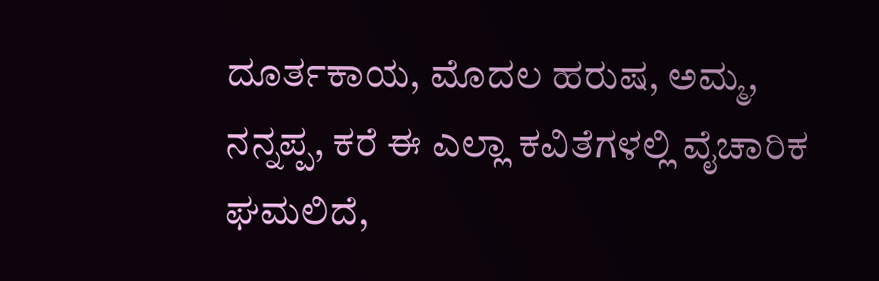ದೂರ್ತಕಾಯ, ಮೊದಲ ಹರುಷ, ಅಮ್ಮ, ನನ್ನಪ್ಪ, ಕರೆ ಈ ಎಲ್ಲಾ ಕವಿತೆಗಳಲ್ಲಿ ವೈಚಾರಿಕ ಘಮಲಿದೆ,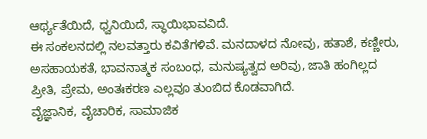ಆರ್ಥ್ಯತೆಯಿದೆ, ಧ್ವನಿಯಿದೆ, ಸ್ಥಾಯಿಭಾವವಿದೆ.
ಈ ಸಂಕಲನದಲ್ಲಿ ನಲವತ್ತಾರು ಕವಿತೆಗಳಿವೆ. ಮನದಾಳದ ನೋವು, ಹತಾಶೆ, ಕಣ್ಣೀರು, ಅಸಹಾಯಕತೆ, ಭಾವನಾತ್ಮಕ ಸಂಬಂಧ, ಮನುಷ್ಯತ್ವದ ಅರಿವು, ಜಾತಿ ಹಂಗಿಲ್ಲದ ಪ್ರೀತಿ, ಪ್ರೇಮ, ಅಂತಃಕರಣ ಎಲ್ಲವೂ ತುಂಬಿದ ಕೊಡವಾಗಿದೆ.
ವೈಜ್ಞಾನಿಕ, ವೈಚಾರಿಕ, ಸಾಮಾಜಿಕ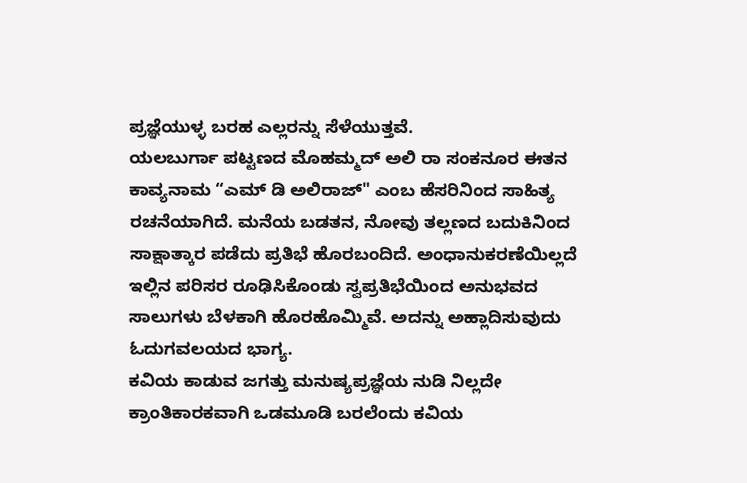ಪ್ರಜ್ಞೆಯುಳ್ಳ ಬರಹ ಎಲ್ಲರನ್ನು ಸೆಳೆಯುತ್ತವೆ.
ಯಲಬುರ್ಗಾ ಪಟ್ಟಣದ ಮೊಹಮ್ಮದ್ ಅಲಿ ರಾ ಸಂಕನೂರ ಈತನ ಕಾವ್ಯನಾಮ “ಎಮ್ ಡಿ ಅಲಿರಾಜ್" ಎಂಬ ಹೆಸರಿನಿಂದ ಸಾಹಿತ್ಯ ರಚನೆಯಾಗಿದೆ. ಮನೆಯ ಬಡತನ, ನೋವು ತಲ್ಲಣದ ಬದುಕಿನಿಂದ ಸಾಕ್ಷಾತ್ಕಾರ ಪಡೆದು ಪ್ರತಿಭೆ ಹೊರಬಂದಿದೆ. ಅಂಧಾನುಕರಣೆಯಿಲ್ಲದೆ ಇಲ್ಲಿನ ಪರಿಸರ ರೂಢಿಸಿಕೊಂಡು ಸ್ವಪ್ರತಿಭೆಯಿಂದ ಅನುಭವದ ಸಾಲುಗಳು ಬೆಳಕಾಗಿ ಹೊರಹೊಮ್ಮಿವೆ. ಅದನ್ನು ಅಹ್ಲಾದಿಸುವುದು ಓದುಗವಲಯದ ಭಾಗ್ಯ.
ಕವಿಯ ಕಾಡುವ ಜಗತ್ತು ಮನುಷ್ಯಪ್ರಜ್ಞೆಯ ನುಡಿ ನಿಲ್ಲದೇ ಕ್ರಾಂತಿಕಾರಕವಾಗಿ ಒಡಮೂಡಿ ಬರಲೆಂದು ಕವಿಯ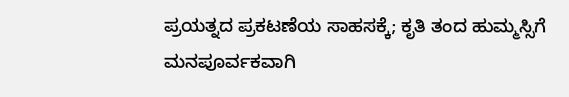ಪ್ರಯತ್ನದ ಪ್ರಕಟಣೆಯ ಸಾಹಸಕ್ಕೆ; ಕೃತಿ ತಂದ ಹುಮ್ಮಸ್ಸಿಗೆ ಮನಪೂರ್ವಕವಾಗಿ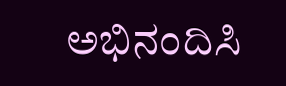ಅಭಿನಂದಿಸಿ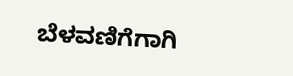ಬೆಳವಣಿಗೆಗಾಗಿ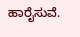ಹಾರೈಸುವೆ.